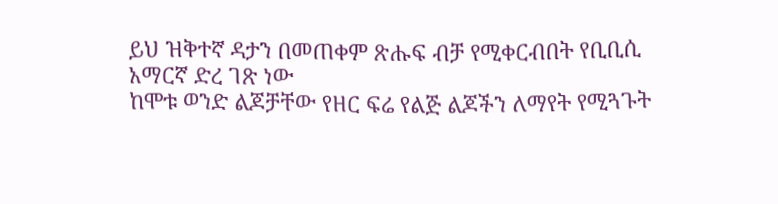ይህ ዝቅተኛ ዳታን በመጠቀም ጽሑፍ ብቻ የሚቀርብበት የቢቢሲ አማርኛ ድረ ገጽ ነው
ከሞቱ ወንድ ልጆቻቸው የዘር ፍሬ የልጅ ልጆችን ለማየት የሚጓጉት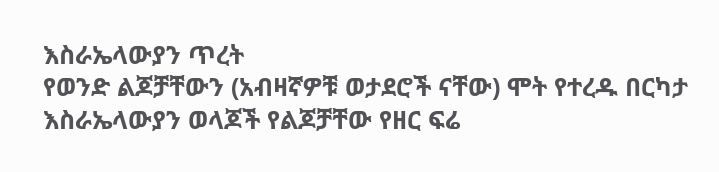እስራኤላውያን ጥረት
የወንድ ልጆቻቸውን (አብዛኛዎቹ ወታደሮች ናቸው) ሞት የተረዱ በርካታ እስራኤላውያን ወላጆች የልጆቻቸው የዘር ፍሬ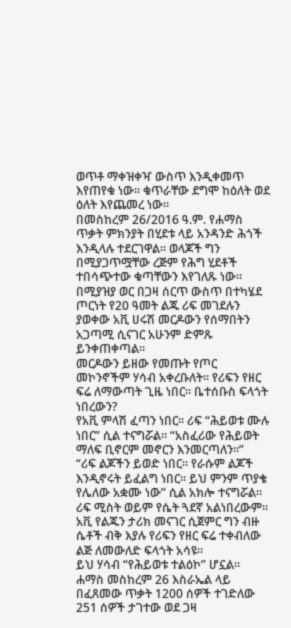ወጥቶ ማቀዝቀዣ ውስጥ እንዲቀመጥ እየጠየቁ ነው። ቁጥራቸው ደግሞ ከዕለት ወደ ዕለት እየጨመረ ነው።
በመስከረም 26/2016 ዓ.ም. የሐማስ ጥቃት ምክንያት በሂደቱ ላይ አንዳንድ ሕጎች እንዲላሉ ተደርገዋል። ወላጆች ግን በሚያጋጥሟቸው ረጅም የሕግ ሂደቶች ተበሳጭተው ቁጣቸውን እየገለጹ ነው።
በሚያዝያ ወር በጋዛ ሰርጥ ውስጥ በተካሄደ ጦርነት የ20 ዓመት ልጁ ሪፍ መገደሉን ያወቀው አቪ ሀሩሽ መርዶውን የሰማበትን አጋጣሚ ሲናገር አሁንም ድምጹ ይንቀጠቀጣል።
መርዶውን ይዘው የመጡት የጦር መኮንኖችም ሃሳብ አቀረቡለት። የሪፍን የዘር ፍሬ ለማውጣት ጊዜ ነበር። ቤተሰቡስ ፍላጎት ነበረውን?
የአቪ ምላሽ ፈጣን ነበር። ሪፍ “ሕይወቱ ሙሉ ነበር” ሲል ተናግሯል። “አስፈሪው የሕይወት ማለፍ ቢኖርም መኖርን እንመርጣለን።”
“ሪፍ ልጆችን ይወድ ነበር። የራሱም ልጆች እንዲኖሩት ይፈልግ ነበር። ይህ ምንም ጥያቄ የሌለው አቋሙ ነው” ሲል አክሎ ተናግሯል።
ሪፍ ሚስት ወይም የሴት ጓደኛ አልነበረውም። አቪ የልጁን ታሪክ መናገር ሲጀምር ግን ብዙ ሴቶች ብቅ እያሉ የሪፍን የዘር ፍሬ ተቀብለው ልጅ ለመውለድ ፍላጎት አሳዩ።
ይህ ሃሳብ “የሕይወቱ ተልዕኮ” ሆኗል።
ሐማስ መስከረም 26 እስራኤል ላይ በፈጸመው ጥቃት 1200 ሰዎች ተገድለው 251 ሰዎች ታገተው ወደ ጋዛ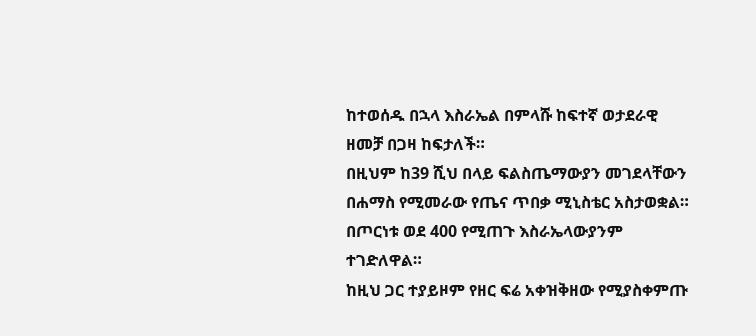ከተወሰዱ በኋላ እስራኤል በምላሹ ከፍተኛ ወታደራዊ ዘመቻ በጋዛ ከፍታለች።
በዚህም ከ39 ሺህ በላይ ፍልስጤማውያን መገደላቸውን በሐማስ የሚመራው የጤና ጥበቃ ሚኒስቴር አስታወቋል። በጦርነቱ ወደ 400 የሚጠጉ እስራኤላውያንም ተገድለዋል።
ከዚህ ጋር ተያይዞም የዘር ፍሬ አቀዝቅዘው የሚያስቀምጡ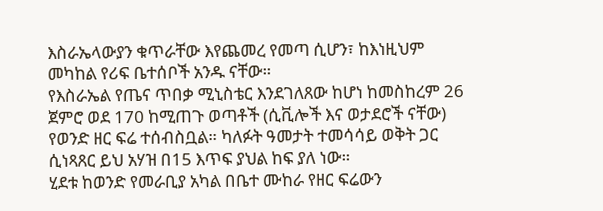እስራኤላውያን ቁጥራቸው እየጨመረ የመጣ ሲሆን፣ ከእነዚህም መካከል የሪፍ ቤተሰቦች አንዱ ናቸው።
የእስራኤል የጤና ጥበቃ ሚኒስቴር እንደገለጸው ከሆነ ከመስከረም 26 ጀምሮ ወደ 170 ከሚጠጉ ወጣቶች (ሲቪሎች እና ወታደሮች ናቸው) የወንድ ዘር ፍሬ ተሰብስቧል። ካለፉት ዓመታት ተመሳሳይ ወቅት ጋር ሲነጻጸር ይህ አሃዝ በ15 እጥፍ ያህል ከፍ ያለ ነው።
ሂደቱ ከወንድ የመራቢያ አካል በቤተ ሙከራ የዘር ፍሬውን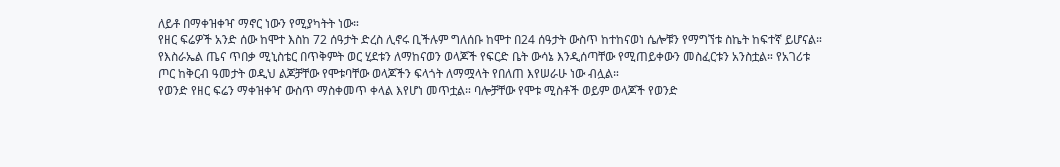ለይቶ በማቀዝቀዣ ማኖር ነውን የሚያካትት ነው።
የዘር ፍሬዎች አንድ ሰው ከሞተ እስከ 72 ሰዓታት ድረስ ሊኖሩ ቢችሉም ግለሰቡ ከሞተ በ24 ሰዓታት ውስጥ ከተከናወነ ሴሎቹን የማግኘቱ ስኬት ከፍተኛ ይሆናል።
የእስራኤል ጤና ጥበቃ ሚኒስቴር በጥቅምት ወር ሂደቱን ለማከናወን ወላጆች የፍርድ ቤት ውሳኔ እንዲሰጣቸው የሚጠይቀውን መስፈርቱን አንስቷል። የአገሪቱ ጦር ከቅርብ ዓመታት ወዲህ ልጆቻቸው የሞቱባቸው ወላጆችን ፍላጎት ለማሟላት የበለጠ እየሠራሁ ነው ብሏል።
የወንድ የዘር ፍሬን ማቀዝቀዣ ውስጥ ማስቀመጥ ቀላል እየሆነ መጥቷል። ባሎቻቸው የሞቱ ሚስቶች ወይም ወላጆች የወንድ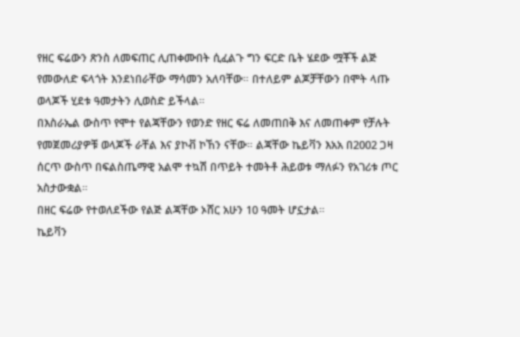የዘር ፍሬውን ጽንስ ለመፍጠር ሊጠቀሙበት ሲፈልጉ ግን ፍርድ ቤት ሄደው ሟቾች ልጅ የመውለድ ፍላጎት እንደነበራቸው ማሳመን አለባቸው። በተለይም ልጆቻቸውን በሞት ላጡ ወላጆች ሂደቱ ዓመታትን ሊወስድ ይችላል።
በእስራኤል ውስጥ የሞተ የልጃቸውን የወንድ የዘር ፍሬ ለመጠበቅ እና ለመጠቀም የቻሉት የመጀመሪያዎቹ ወላጆች ራቸል እና ያኮቭ ኮኸን ናቸው። ልጃቸው ኬይቫን እአአ በ2002 ጋዛ ሰርጥ ውስጥ በፍልስጤማዊ አልሞ ተኳሽ በጥይት ተመትቶ ሕይወቱ ማለፉን የአገሪቱ ጦር አስታውቋል።
በዘር ፍሬው የተወለደችው የልጅ ልጃቸው ኦሸር አሁን 10 ዓመት ሆኗታል።
ኬይቫን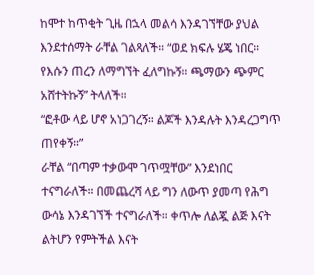ከሞተ ከጥቂት ጊዜ በኋላ መልሳ እንዳገኘቸው ያህል እንደተሰማት ራቸል ገልጻለች። “ወደ ክፍሉ ሄጄ ነበር። የእሱን ጠረን ለማግኘት ፈለግኩኝ። ጫማውን ጭምር አሸተትኩኝ” ትላለች።
“ፎቶው ላይ ሆኖ አነጋገረኝ። ልጆች እንዳሉት እንዳረጋግጥ ጠየቀኝ።”
ራቸል “በጣም ተቃውሞ ገጥሟቸው” እንደነበር ተናግራለች። በመጨረሻ ላይ ግን ለውጥ ያመጣ የሕግ ውሳኔ እንዳገኘች ተናግራለች። ቀጥሎ ለልጇ ልጅ እናት ልትሆን የምትችል እናት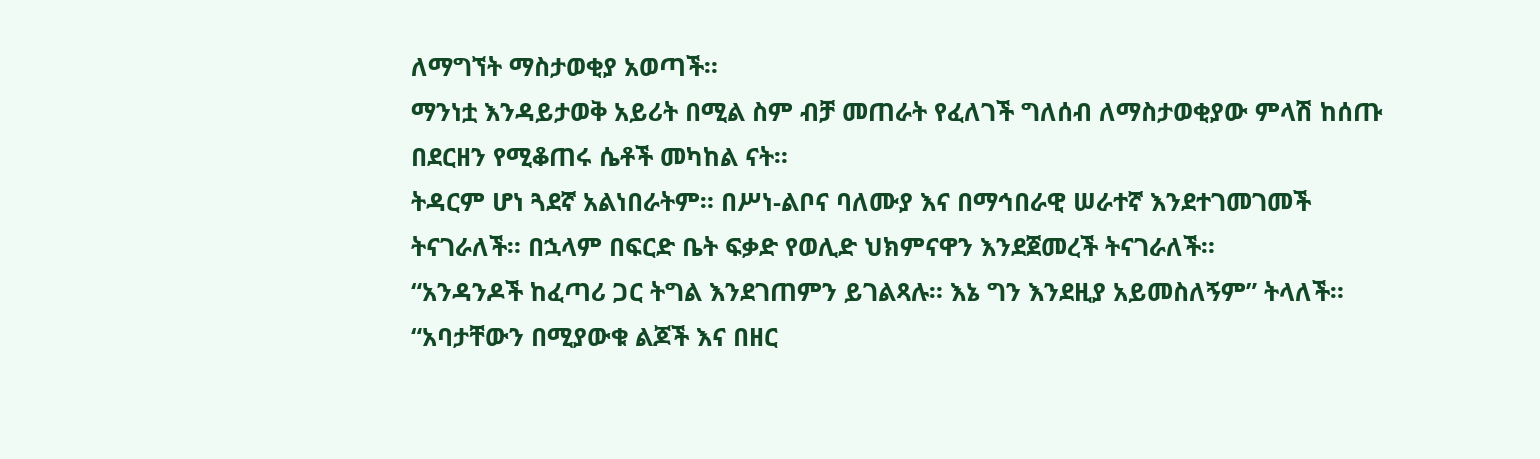ለማግኘት ማስታወቂያ አወጣች።
ማንነቷ እንዳይታወቅ አይሪት በሚል ስም ብቻ መጠራት የፈለገች ግለሰብ ለማስታወቂያው ምላሽ ከሰጡ በደርዘን የሚቆጠሩ ሴቶች መካከል ናት።
ትዳርም ሆነ ጓደኛ አልነበራትም። በሥነ-ልቦና ባለሙያ እና በማኅበራዊ ሠራተኛ እንደተገመገመች ትናገራለች። በኋላም በፍርድ ቤት ፍቃድ የወሊድ ህክምናዋን እንደጀመረች ትናገራለች።
“አንዳንዶች ከፈጣሪ ጋር ትግል እንደገጠምን ይገልጻሉ። እኔ ግን እንደዚያ አይመስለኝም” ትላለች።
“አባታቸውን በሚያውቁ ልጆች እና በዘር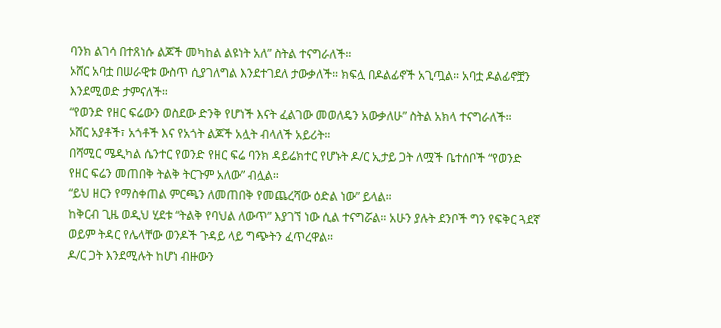ባንክ ልገሳ በተጸነሱ ልጆች መካከል ልዩነት አለ” ስትል ተናግራለች።
ኦሸር አባቷ በሠራዊቱ ውስጥ ሲያገለግል እንደተገደለ ታውቃለች። ክፍሏ በዶልፊኖች አጊጧል። አባቷ ዶልፊኖቿን እንደሚወድ ታምናለች።
“የወንድ የዘር ፍሬውን ወስደው ድንቅ የሆነች እናት ፈልገው መወለዴን አውቃለሁ” ስትል አክላ ተናግራለች።
ኦሸር አያቶች፣ አጎቶች እና የአጎት ልጆች አሏት ብላለች አይሪት።
በሻሚር ሜዲካል ሴንተር የወንድ የዘር ፍሬ ባንክ ዳይሬክተር የሆኑት ዶ/ር ኢታይ ጋት ለሟች ቤተሰቦች “የወንድ የዘር ፍሬን መጠበቅ ትልቅ ትርጉም አለው” ብሏል።
“ይህ ዘርን የማስቀጠል ምርጫን ለመጠበቅ የመጨረሻው ዕድል ነው” ይላል።
ከቅርብ ጊዜ ወዲህ ሂደቱ “ትልቅ የባህል ለውጥ” እያገኘ ነው ሲል ተናግሯል። አሁን ያሉት ደንቦች ግን የፍቅር ጓደኛ ወይም ትዳር የሌላቸው ወንዶች ጉዳይ ላይ ግጭትን ፈጥረዋል።
ዶ/ር ጋት እንደሚሉት ከሆነ ብዙውን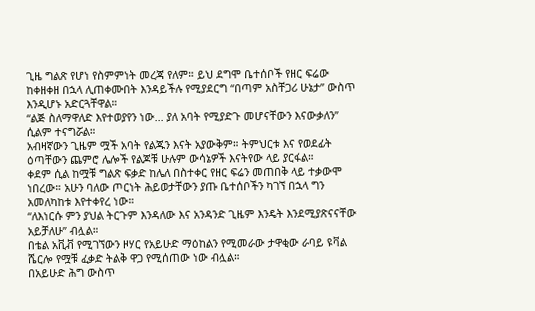ጊዜ ግልጽ የሆነ የስምምነት መረጃ የለም። ይህ ደግሞ ቤተሰቦች የዘር ፍሬው ከቀዘቀዘ በኋላ ሊጠቀሙበት እንዳይችሉ የሚያደርግ “በጣም አስቸጋሪ ሁኔታ” ውስጥ እንዲሆኑ አድርጓቸዋል።
“ልጅ ስለማዋለድ እየተወያየን ነው... ያለ አባት የሚያድጉ መሆናቸውን እናውቃለን” ሲልም ተናግሯል።
አብዛኛውን ጊዜም ሟች አባት የልጁን እናት አያውቅም። ትምህርቱ እና የወደፊት ዕጣቸውን ጨምሮ ሌሎች የልጆቹ ሁሉም ውሳኔዎች እናትየው ላይ ያርፋል።
ቀደም ሲል ከሟቹ ግልጽ ፍቃድ ከሌለ በስተቀር የዘር ፍሬን መጠበቅ ላይ ተቃውሞ ነበረው። አሁን ባለው ጦርነት ሕይወታቸውን ያጡ ቤተሰቦችን ካገኘ በኋላ ግን አመለካከቱ እየተቀየረ ነው።
“ለእነርሱ ምን ያህል ትርጉም እንዳለው እና አንዳንድ ጊዜም እንዴት እንደሚያጽናናቸው አይቻለሁ” ብሏል።
በቴል አቪቭ የሚገኘውን ዞሃር የአይሁድ ማዕከልን የሚመራው ታዋቂው ራባይ ዩቫል ሼርሎ የሟቹ ፈቃድ ትልቅ ዋጋ የሚሰጠው ነው ብሏል።
በአይሁድ ሕግ ውስጥ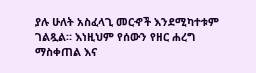ያሉ ሁለት አስፈላጊ መርኆች እንደሚካተቱም ገልጿል። እነዚህም የሰውን የዘር ሐረግ ማስቀጠል እና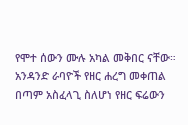የሞተ ሰውን ሙሉ አካል መቅበር ናቸው።
አንዳንድ ራባዮች የዘር ሐረግ መቀጠል በጣም አስፈላጊ ስለሆነ የዘር ፍሬውን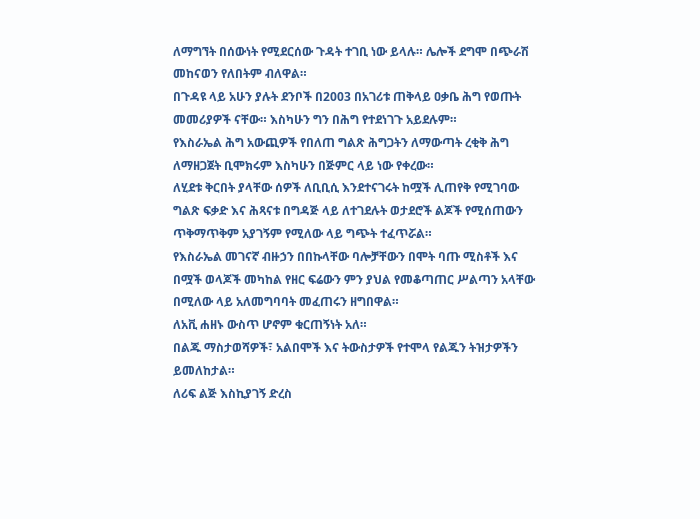ለማግኘት በሰውነት የሚደርሰው ጉዳት ተገቢ ነው ይላሉ። ሌሎች ደግሞ በጭራሽ መከናወን የለበትም ብለዋል።
በጉዳዩ ላይ አሁን ያሉት ደንቦች በ2003 በአገሪቱ ጠቅላይ ዐቃቤ ሕግ የወጡት መመሪያዎች ናቸው። እስካሁን ግን በሕግ የተደነገጉ አይደሉም።
የእስራኤል ሕግ አውጪዎች የበለጠ ግልጽ ሕግጋትን ለማውጣት ረቂቅ ሕግ ለማዘጋጀት ቢሞክሩም እስካሁን በጅምር ላይ ነው የቀረው።
ለሂደቱ ቅርበት ያላቸው ሰዎች ለቢቢሲ እንደተናገሩት ከሟች ሊጠየቅ የሚገባው ግልጽ ፍቃድ እና ሕጻናቱ በግዳጅ ላይ ለተገደሉት ወታደሮች ልጆች የሚሰጠውን ጥቅማጥቅም አያገኝም የሚለው ላይ ግጭት ተፈጥሯል።
የእስራኤል መገናኛ ብዙኃን በበኩላቸው ባሎቻቸውን በሞት ባጡ ሚስቶች እና በሟች ወላጆች መካከል የዘር ፍሬውን ምን ያህል የመቆጣጠር ሥልጣን አላቸው በሚለው ላይ አለመግባባት መፈጠሩን ዘግበዋል።
ለአቪ ሐዘኑ ውስጥ ሆኖም ቁርጠኝነት አለ።
በልጁ ማስታወሻዎች፣ አልበሞች እና ትውስታዎች የተሞላ የልጁን ትዝታዎችን ይመለከታል።
ለሪፍ ልጅ እስኪያገኝ ድረስ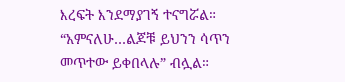እረፍት እንደማያገኝ ተናግሯል። “አምናለሁ…ልጆቹ ይህንን ሳጥን መጥተው ይቀበላሉ” ብሏል።